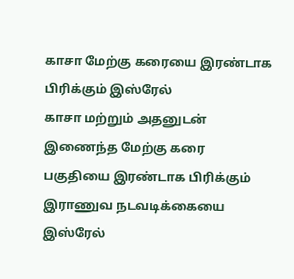காசா மேற்கு கரையை இரண்டாக பிரிக்கும் இஸ்ரேல்
காசா மற்றும் அதனுடன் இணைந்த மேற்கு கரை பகுதியை இரண்டாக பிரிக்கும் இராணுவ நடவடிக்கையை இஸ்ரேல்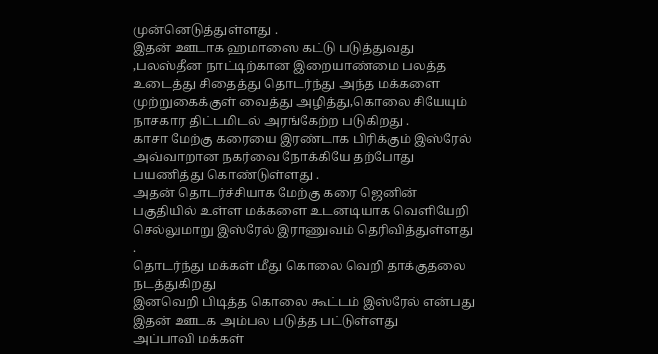முன்னெடுத்துள்ளது .
இதன் ஊடாக ஹமாஸை கட்டு படுத்துவது ,பலஸ்தீன நாட்டிற்கான இறையாண்மை பலத்த உடைத்து சிதைத்து தொடர்ந்து அந்த மக்களை முற்றுகைக்குள் வைத்து அழித்து,கொலை சியேயும் நாசகார திட்டமிடல் அரங்கேற்ற படுகிறது .
காசா மேற்கு கரையை இரண்டாக பிரிக்கும் இஸ்ரேல்
அவ்வாறான நகர்வை நோக்கியே தற்போது பயணித்து கொண்டுள்ளது .
அதன் தொடர்ச்சியாக மேற்கு கரை ஜெனின் பகுதியில் உள்ள மக்களை உடனடியாக வெளியேறி செல்லுமாறு இஸ்ரேல் இராணுவம் தெரிவித்துள்ளது .
தொடர்ந்து மக்கள் மீது கொலை வெறி தாக்குதலை நடத்துகிறது
இனவெறி பிடித்த கொலை கூட்டம் இஸ்ரேல் என்பது இதன் ஊடக அம்பல படுத்த பட்டுள்ளது
அப்பாவி மக்கள்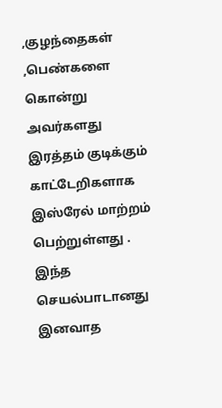,குழந்தைகள் ,பெண்களை கொன்று அவர்களது இரத்தம் குடிக்கும் காட்டேறிகளாக இஸ்ரேல் மாற்றம் பெற்றுள்ளது .
இந்த செயல்பாடானது இனவாத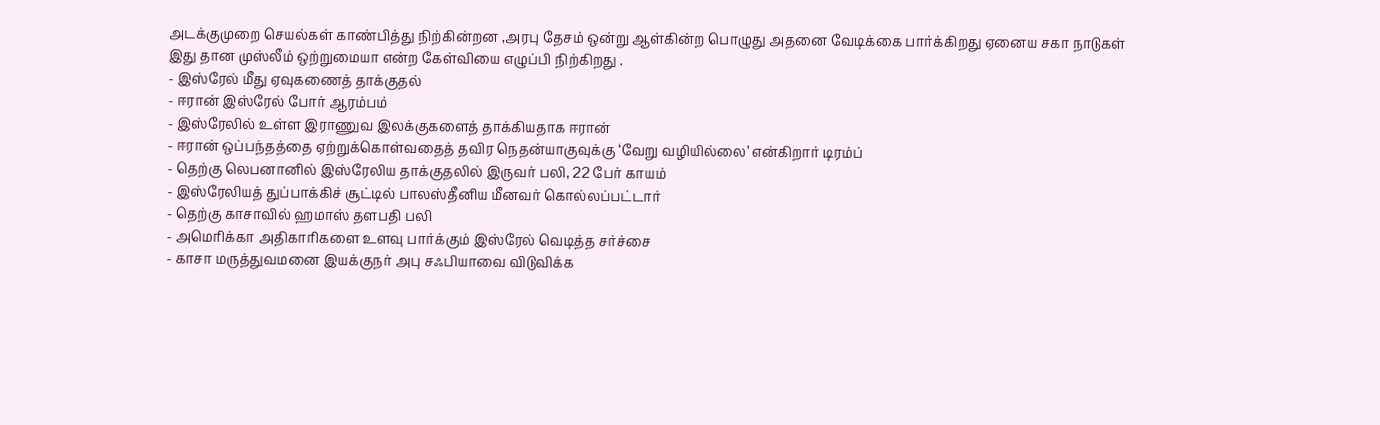அடக்குமுறை செயல்கள் காண்பித்து நிற்கின்றன ,அரபு தேசம் ஒன்று ஆள்கின்ற பொழுது அதனை வேடிக்கை பார்க்கிறது ஏனைய சகா நாடுகள்
இது தான முஸ்லீம் ஒற்றுமையா என்ற கேள்வியை எழுப்பி நிற்கிறது .
- இஸ்ரேல் மீது ஏவுகணைத் தாக்குதல்
- ஈரான் இஸ்ரேல் போர் ஆரம்பம்
- இஸ்ரேலில் உள்ள இராணுவ இலக்குகளைத் தாக்கியதாக ஈரான்
- ஈரான் ஒப்பந்தத்தை ஏற்றுக்கொள்வதைத் தவிர நெதன்யாகுவுக்கு ‘வேறு வழியில்லை’ என்கிறார் டிரம்ப்
- தெற்கு லெபனானில் இஸ்ரேலிய தாக்குதலில் இருவர் பலி, 22 பேர் காயம்
- இஸ்ரேலியத் துப்பாக்கிச் சூட்டில் பாலஸ்தீனிய மீனவர் கொல்லப்பட்டார்
- தெற்கு காசாவில் ஹமாஸ் தளபதி பலி
- அமெரிக்கா அதிகாரிகளை உளவு பார்க்கும் இஸ்ரேல் வெடித்த சர்ச்சை
- காசா மருத்துவமனை இயக்குநர் அபு சஃபியாவை விடுவிக்க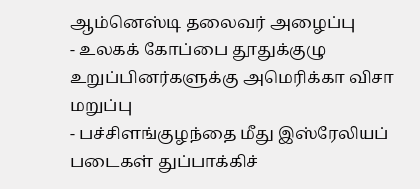ஆம்னெஸ்டி தலைவர் அழைப்பு
- உலகக் கோப்பை தூதுக்குழு உறுப்பினர்களுக்கு அமெரிக்கா விசா மறுப்பு
- பச்சிளங்குழந்தை மீது இஸ்ரேலியப் படைகள் துப்பாக்கிச்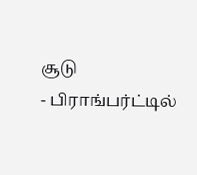சூடு
- பிராங்பர்ட்டில்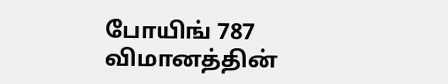போயிங் 787 விமானத்தின்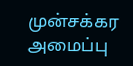முன்சக்கர அமைப்பு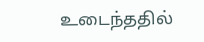உடைந்ததில்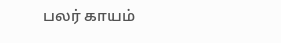பலர் காயம்